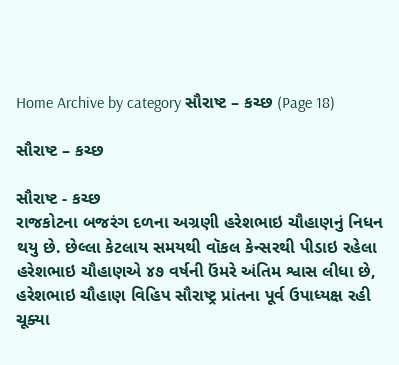Home Archive by category સૌરાષ્ટ – કચ્છ (Page 18)

સૌરાષ્ટ – કચ્છ

સૌરાષ્ટ - કચ્છ
રાજકોટના બજરંગ દળના અગ્રણી હરેશભાઇ ચૌહાણનું નિધન થયુ છે. છેલ્લા કેટલાય સમયથી વૉકલ કેન્સરથી પીડાઇ રહેલા હરેશભાઇ ચૌહાણએ ૪૭ વર્ષની ઉંમરે અંતિમ શ્વાસ લીધા છે, હરેશભાઇ ચૌહાણ વિહિપ સૌરાષ્ટ્ર પ્રાંતના પૂર્વ ઉપાધ્યક્ષ રહી ચૂક્યા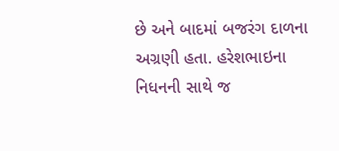છે અને બાદમાં બજરંગ દાળના અગ્રણી હતા. હરેશભાઇના નિધનની સાથે જ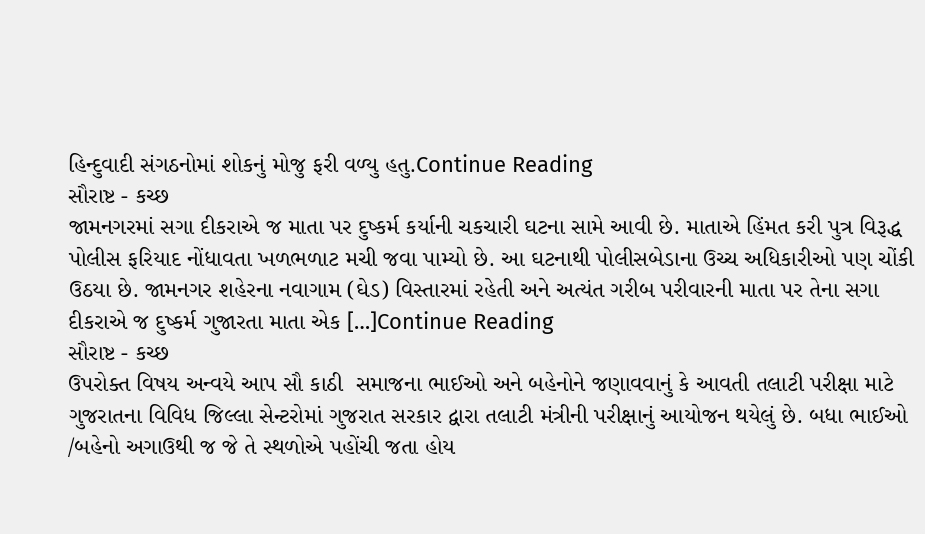હિન્દુવાદી સંગઠનોમાં શોકનું મોજુ ફરી વળ્યુ હતુ.Continue Reading
સૌરાષ્ટ - કચ્છ
જામનગરમાં સગા દીકરાએ જ માતા પર દુષ્કર્મ કર્યાની ચકચારી ઘટના સામે આવી છે. માતાએ હિંમત કરી પુત્ર વિરૂદ્ધ પોલીસ ફરિયાદ નોંધાવતા ખળભળાટ મચી જવા પામ્યો છે. આ ઘટનાથી પોલીસબેડાના ઉચ્ચ અધિકારીઓ પણ ચોંકી ઉઠયા છે. જામનગર શહેરના નવાગામ (ઘેડ) વિસ્તારમાં રહેતી અને અત્યંત ગરીબ પરીવારની માતા પર તેના સગા દીકરાએ જ દુષ્કર્મ ગુજારતા માતા એક […]Continue Reading
સૌરાષ્ટ - કચ્છ
ઉપરોક્ત વિષય અન્વયે આપ સૌ કાઠી  સમાજના ભાઈઓ અને બહેનોને જણાવવાનું કે આવતી તલાટી પરીક્ષા માટે ગુજરાતના વિવિધ જિલ્લા સેન્ટરોમાં ગુજરાત સરકાર દ્વારા તલાટી મંત્રીની પરીક્ષાનું આયોજન થયેલું છે. બધા ભાઈઓ /બહેનો અગાઉથી જ જે તે સ્થળોએ પહોંચી જતા હોય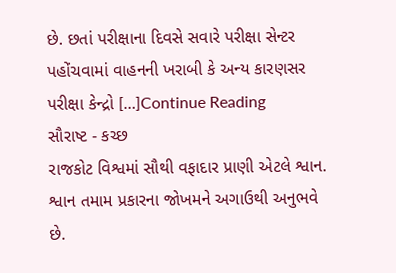છે. છતાં પરીક્ષાના દિવસે સવારે પરીક્ષા સેન્ટર પહોંચવામાં વાહનની ખરાબી કે અન્ય કારણસર પરીક્ષા કેન્દ્રો […]Continue Reading
સૌરાષ્ટ - કચ્છ
રાજકોટ વિશ્વમાં સૌથી વફાદાર પ્રાણી એટલે શ્વાન. શ્વાન તમામ પ્રકારના જોખમને અગાઉથી અનુભવે છે.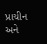પ્રાચીન અને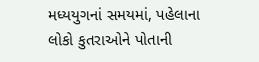મધ્યયુગનાં સમયમાં, પહેલાના લોકો કુતરાઓને પોતાની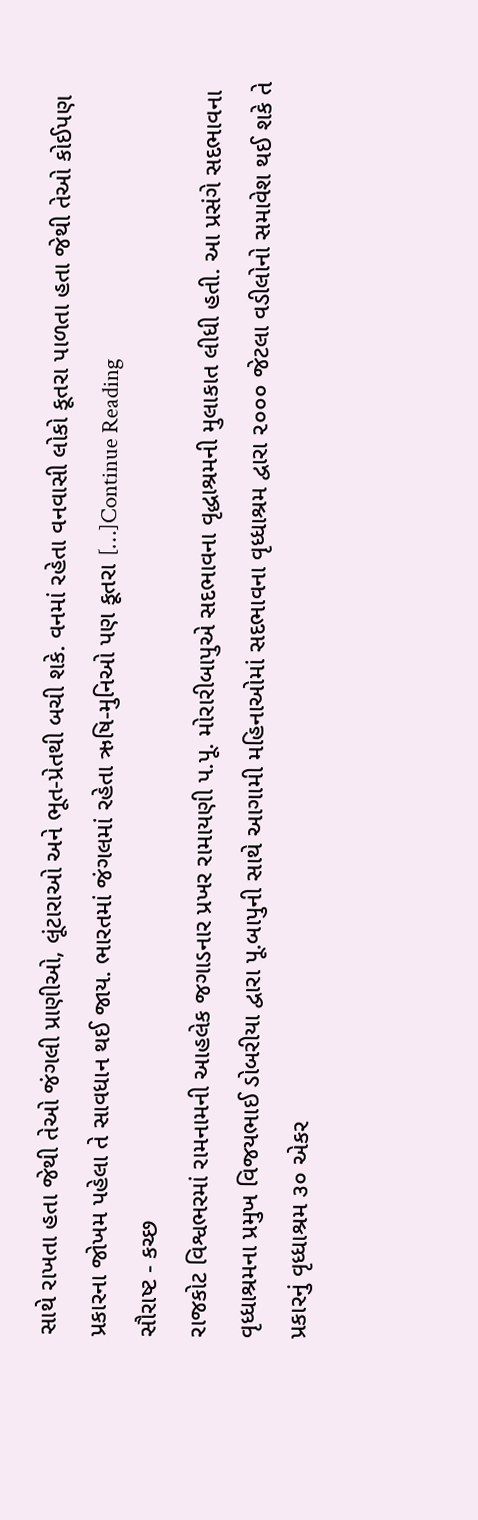સાથે રાખતા હતા જેથી તેઓ જંગલી પ્રાણીઓ, લૂંટારાઓ અને ભૂત-પ્રેતથી બચી શકે. વનમાં રહેતા વનવાસી લોકો કૂતરા પાળતા હતા જેથી તેઓ કોઈપણ પ્રકારના જોખમ પહેલા તે સાવધાન થઈ જાય. ભારતમાં જંગલમાં રહેતા ઋષિ-મુનિઓ પણ કૂતરા […]Continue Reading
સૌરાષ્ટ - કચ્છ
રાજકોટ વિશ્વભરમાં રામનામની આહલેક જગાડનાર પ્રખર રામાયણી પ.પૂ. મોરારીબાપુએ સદભાવના વૃદ્ધાશ્રમની મુલાકાત લીધી હતી. આ પ્રસંગે સદભાવના વૃધ્ધાશ્રમના પ્રમુખ વિજયભાઈ ડોબરીયા દ્વારા પૂ.બાપુની સાથે આગામી મહિનાઓમાં સદભાવના વૃધ્ધાશ્રમ દ્વારા ૨૦૦૦ જેટલા વડીલોનો સમાવેશ થઈ શકે તે પ્રકારનું વૃધ્ધાશ્રમ ૩૦ એકર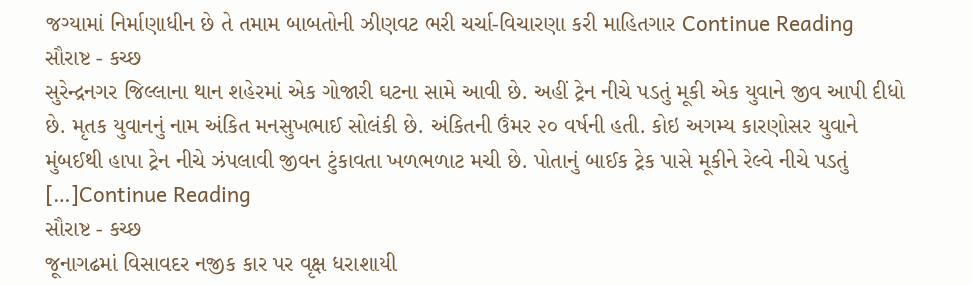જગ્યામાં નિર્માણાધીન છે તે તમામ બાબતોની ઝીણવટ ભરી ચર્ચા-વિચારણા કરી માહિતગાર Continue Reading
સૌરાષ્ટ - કચ્છ
સુરેન્દ્રનગર જિલ્લાના થાન શહેરમાં એક ગોજારી ઘટના સામે આવી છે. અહીં ટ્રેન નીચે પડતું મૂકી એક યુવાને જીવ આપી દીધો છે. મૃતક યુવાનનું નામ અંકિત મનસુખભાઈ સોલંકી છે. અંકિતની ઉંમર ૨૦ વર્ષની હતી. કોઇ અગમ્ય કારણોસર યુવાને મુંબઈથી હાપા ટ્રેન નીચે ઝંપલાવી જીવન ટુંકાવતા ખળભળાટ મચી છે. પોતાનું બાઈક ટ્રેક પાસે મૂકીને રેલ્વે નીચે પડતું […]Continue Reading
સૌરાષ્ટ - કચ્છ
જૂનાગઢમાં વિસાવદર નજીક કાર પર વૃક્ષ ધરાશાયી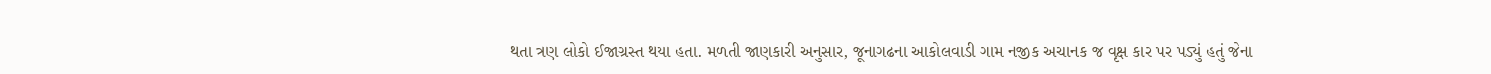થતા ત્રણ લોકો ઈજાગ્રસ્ત થયા હતા. મળતી જાણકારી અનુસાર, જૂનાગઢના આકોલવાડી ગામ નજીક અચાનક જ વૃક્ષ કાર પર પડ્યું હતું જેના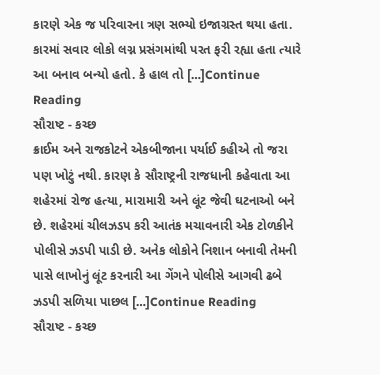કારણે એક જ પરિવારના ત્રણ સભ્યો ઇજાગ્રસ્ત થયા હતા. કારમાં સવાર લોકો લગ્ન પ્રસંગમાંથી પરત ફરી રહ્યા હતા ત્યારે આ બનાવ બન્યો હતો. કે હાલ તો […]Continue Reading
સૌરાષ્ટ - કચ્છ
ક્રાઈમ અને રાજકોટને એકબીજાના પર્યાઈ કહીએ તો જરા પણ ખોટું નથી. કારણ કે સૌરાષ્ટ્રની રાજધાની કહેવાતા આ શહેરમાં રોજ હત્યા, મારામારી અને લૂંટ જેવી ઘટનાઓ બને છે. શહેરમાં ચીલઝડપ કરી આતંક મચાવનારી એક ટોળકીને પોલીસે ઝડપી પાડી છે. અનેક લોકોને નિશાન બનાવી તેમની પાસે લાખોનું લૂંટ કરનારી આ ગેંગને પોલીસે આગવી ઢબે ઝડપી સળિયા પાછલ […]Continue Reading
સૌરાષ્ટ - કચ્છ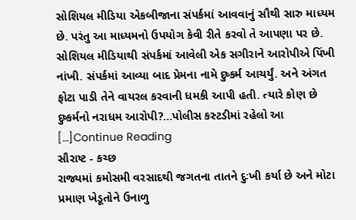સોશિયલ મીડિયા એકબીજાના સંપર્કમાં આવવાનું સૌથી સારુ માધ્યમ છે. પરંતુ આ માધ્યમનો ઉપયોગ કેવી રીતે કરવો તે આપણા પર છે. સોશિયલ મીડિયાથી સંપર્કમાં આવેલી એક સગીરાને આરોપીએ પિંખી નાંખી. સંપર્કમાં આવ્યા બાદ પ્રેમના નામે દુષ્કર્મ આચર્યું. અને અંગત ફોટા પાડી તેને વાયરલ કરવાની ધમકી આપી હતી. ત્યારે કોણ છે દુષ્કર્મનો નરાધમ આરોપી?…પોલીસ કસ્ટડીમાં રહેલો આ […]Continue Reading
સૌરાષ્ટ - કચ્છ
રાજ્યમાં કમોસમી વરસાદથી જગતના તાતને દુઃખી કર્યા છે અને મોટા પ્રમાણ ખેડૂતોને ઉનાળુ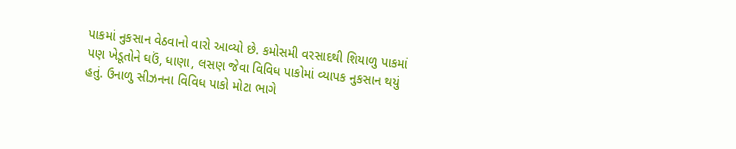પાકમાં નુકસાન વેઠવાનો વારો આવ્યો છે. કમોસમી વરસાદથી શિયાળુ પાકમાં પણ ખેડૂતોને ઘઉં, ધાણા, લસણ જેવા વિવિધ પાકોમાં વ્યાપક નુકસાન થયું હતું. ઉનાળુ સીઝનના વિવિધ પાકો મોટા ભાગે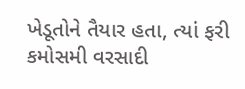ખેડૂતોને તૈયાર હતા, ત્યાં ફરી કમોસમી વરસાદી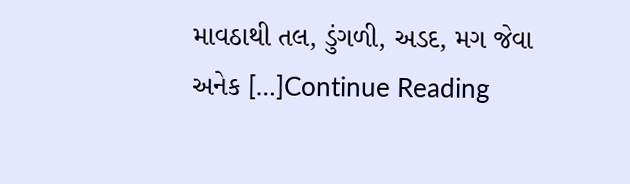માવઠાથી તલ, ડુંગળી, અડદ, મગ જેવા અનેક […]Continue Reading